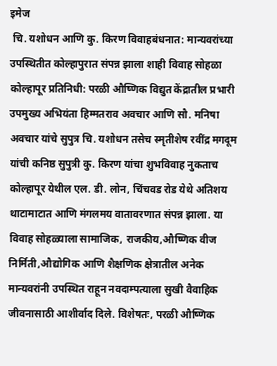इमेज
 चि. यशोधन आणि कु. किरण विवाहबंधनात: मान्यवरांच्या उपस्थितीत कोल्हापुरात संपन्न झाला शाही विवाह सोहळा कोल्हापूर प्रतिनिधी: परळी औष्णिक विद्युत केंद्रातील प्रभारी उपमुख्य अभियंता हिम्मतराव अवचार आणि सौ. मनिषा अवचार यांचे सुपुत्र चि. यशोधन तसेच स्मृतीशेष रवींद्र मगदूम यांची कनिष्ठ सुपुत्री कु. किरण यांचा शुभविवाह नुकताच कोल्हापूर येथील एल. डी. लोन, चिंचवड रोड येथे अतिशय थाटामाटात आणि मंगलमय वातावरणात संपन्न झाला. या विवाह सोहळ्याला सामाजिक, राजकीय,औष्णिक वीज निर्मिती,औद्योगिक आणि शैक्षणिक क्षेत्रातील अनेक मान्यवरांनी उपस्थित राहून नवदाम्पत्याला सुखी वैवाहिक जीवनासाठी आशीर्वाद दिले. विशेषतः, परळी औष्णिक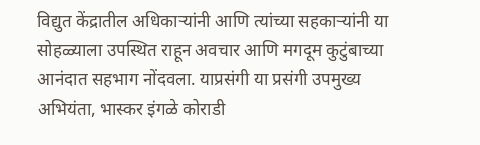विद्युत केंद्रातील अधिकाऱ्यांनी आणि त्यांच्या सहकाऱ्यांनी या सोहळ्याला उपस्थित राहून अवचार आणि मगदूम कुटुंबाच्या आनंदात सहभाग नोंदवला. याप्रसंगी या प्रसंगी उपमुख्य अभियंता, भास्कर इंगळे कोराडी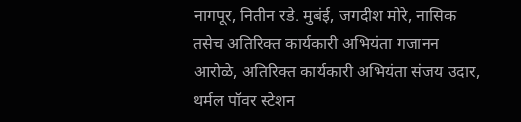नागपूर, नितीन रडे. मुबंई, जगदीश मोरे, नासिक तसेच अतिरिक्त कार्यकारी अभियंता गजानन आरोळे, अतिरिक्त कार्यकारी अभियंता संजय उदार, थर्मल पॉवर स्टेशन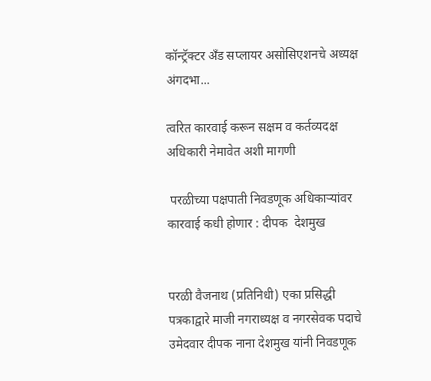कॉन्ट्रॅक्टर अँड सप्लायर असोसिएशनचे अध्यक्ष अंगदभा...

त्वरित कारवाई करून सक्षम व कर्तव्यदक्ष अधिकारी नेमावेत अशी मागणी

 परळीच्या पक्षपाती निवडणूक अधिकाऱ्यांवर कारवाई कधी होणार : दीपक  देशमुख


परळी वैजनाथ (प्रतिनिधी) एका प्रसिद्धी पत्रकाद्वारे माजी नगराध्यक्ष व नगरसेवक पदाचे उमेदवार दीपक नाना देशमुख यांनी निवडणूक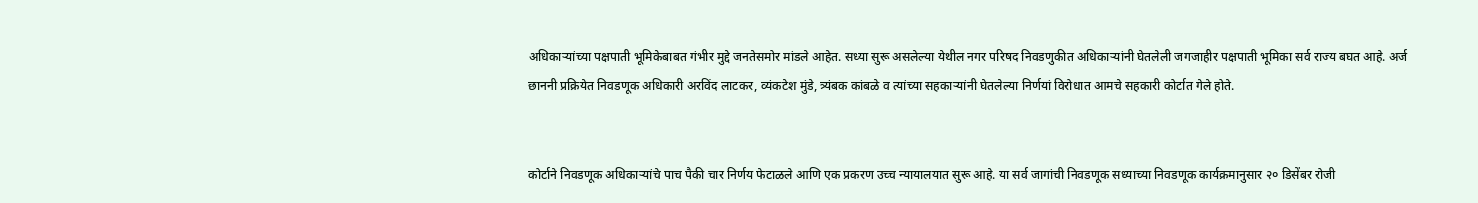अधिकाऱ्यांच्या पक्षपाती भूमिकेबाबत गंभीर मुद्दे जनतेसमोर मांडले आहेत. सध्या सुरू असलेल्या येथील नगर परिषद निवडणुकीत अधिकाऱ्यांनी घेतलेली जगजाहीर पक्षपाती भूमिका सर्व राज्य बघत आहे. अर्ज छाननी प्रक्रियेत निवडणूक अधिकारी अरविंद लाटकर, व्यंकटेश मुंडे, त्र्यंबक कांबळे व त्यांच्या सहकाऱ्यांनी घेतलेल्या निर्णयां विरोधात आमचे सहकारी कोर्टात गेले होते.


कोर्टाने निवडणूक अधिकाऱ्यांचे पाच पैकी चार निर्णय फेटाळले आणि एक प्रकरण उच्च न्यायालयात सुरू आहे. या सर्व जागांची निवडणूक सध्याच्या निवडणूक कार्यक्रमानुसार २० डिसेंबर रोजी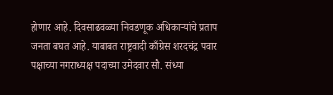होणार आहे. दिवसाढवळ्या निवडणूक अधिकाऱ्यांचे प्रताप जनता बघत आहे. याबाबत राष्ट्रवादी काँग्रेस शरदचंद्र पवार पक्षाच्या नगराध्यक्ष पदाच्या उमेदवार सौ. संध्या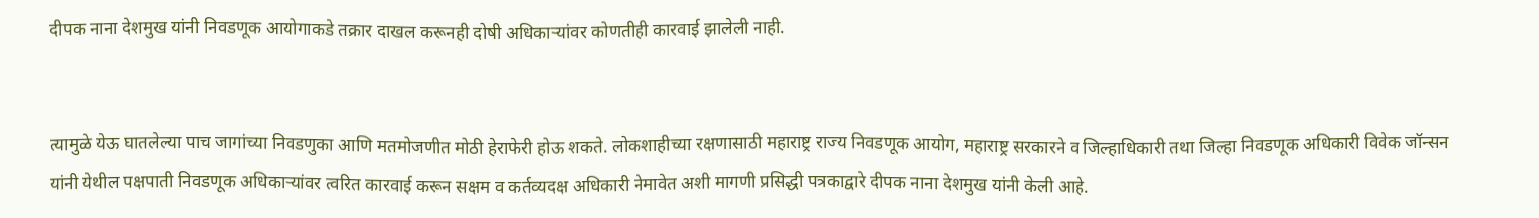दीपक नाना देशमुख यांनी निवडणूक आयोगाकडे तक्रार दाखल करूनही दोषी अधिकाऱ्यांवर कोणतीही कारवाई झालेली नाही.


त्यामुळे येऊ घातलेल्या पाच जागांच्या निवडणुका आणि मतमोजणीत मोठी हेराफेरी होऊ शकते. लोकशाहीच्या रक्षणासाठी महाराष्ट्र राज्य निवडणूक आयोग, महाराष्ट्र सरकारने व जिल्हाधिकारी तथा जिल्हा निवडणूक अधिकारी विवेक जॉन्सन यांनी येथील पक्षपाती निवडणूक अधिकाऱ्यांवर त्वरित कारवाई करून सक्षम व कर्तव्यदक्ष अधिकारी नेमावेत अशी मागणी प्रसिद्धी पत्रकाद्वारे दीपक नाना देशमुख यांनी केली आहे.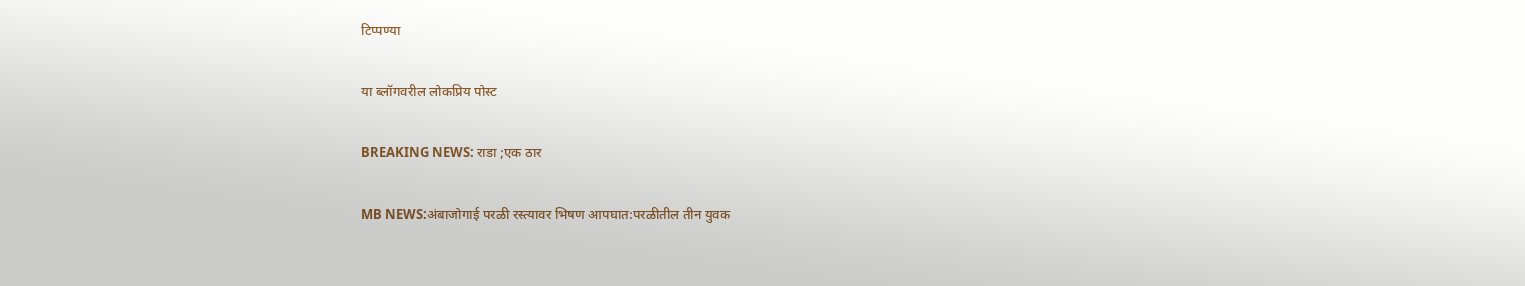टिप्पण्या

या ब्लॉगवरील लोकप्रिय पोस्ट

BREAKING NEWS: राडा ;एक ठार

MB NEWS:अंबाजोगाई परळी रस्त्यावर भिषण आपघात:परळीतील तीन युवक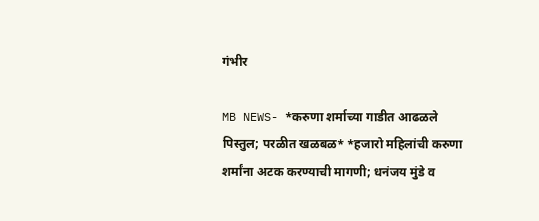गंभीर

MB NEWS- *करुणा शर्माच्या गाडीत आढळले पिस्तुल; परळीत खळबळ* *हजारो महिलांची करुणा शर्मांना अटक करण्याची मागणी; धनंजय मुंडे व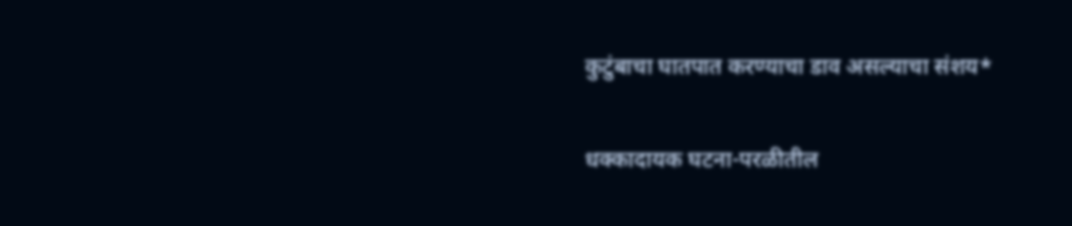कुटुंबाचा घातपात करण्याचा डाव असल्याचा संशय*

धक्कादायक घटना-परळीतील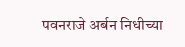पवनराजे अर्बन निधीच्या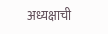अध्यक्षाची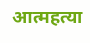आत्महत्या